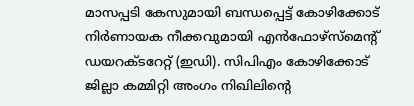മാസപ്പടി കേസുമായി ബന്ധപ്പെട്ട് കോഴിക്കോട് നിർണായക നീക്കവുമായി എൻഫോഴ്സ്മെന്റ് ഡയറക്ടറേറ്റ് (ഇഡി). സിപിഎം കോഴിക്കോട് ജില്ലാ കമ്മിറ്റി അംഗം നിഖിലിന്റെ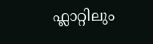ഫ്ലാറ്റിലും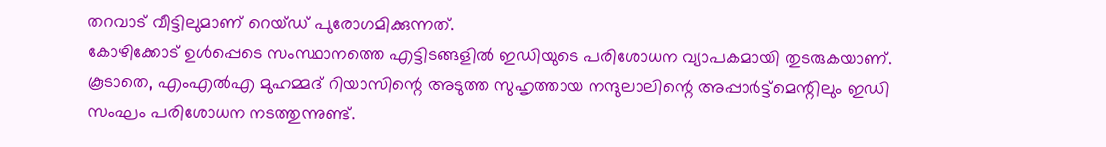തറവാട് വീട്ടിലുമാണ് റെയ്ഡ് പുരോഗമിക്കുന്നത്.
കോഴിക്കോട് ഉൾപ്പെടെ സംസ്ഥാനത്തെ എട്ടിടങ്ങളിൽ ഇഡിയുടെ പരിശോധന വ്യാപകമായി തുടരുകയാണ്. കൂടാതെ, എംഎൽഎ മുഹമ്മദ് റിയാസിന്റെ അടുത്ത സുഹൃത്തായ നന്ദുലാലിന്റെ അപ്പാർട്ട്മെന്റിലും ഇഡി സംഘം പരിശോധന നടത്തുന്നുണ്ട്.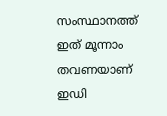സംസ്ഥാനത്ത് ഇത് മൂന്നാം തവണയാണ് ഇഡി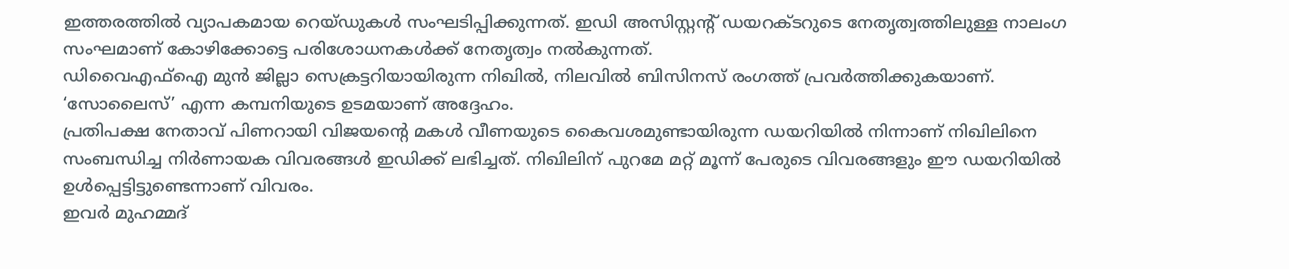ഇത്തരത്തിൽ വ്യാപകമായ റെയ്ഡുകൾ സംഘടിപ്പിക്കുന്നത്. ഇഡി അസിസ്റ്റന്റ് ഡയറക്ടറുടെ നേതൃത്വത്തിലുള്ള നാലംഗ സംഘമാണ് കോഴിക്കോട്ടെ പരിശോധനകൾക്ക് നേതൃത്വം നൽകുന്നത്.
ഡിവൈഎഫ്ഐ മുൻ ജില്ലാ സെക്രട്ടറിയായിരുന്ന നിഖിൽ, നിലവിൽ ബിസിനസ് രംഗത്ത് പ്രവർത്തിക്കുകയാണ്. ‘സോലൈസ്’ എന്ന കമ്പനിയുടെ ഉടമയാണ് അദ്ദേഹം.
പ്രതിപക്ഷ നേതാവ് പിണറായി വിജയന്റെ മകൾ വീണയുടെ കൈവശമുണ്ടായിരുന്ന ഡയറിയിൽ നിന്നാണ് നിഖിലിനെ സംബന്ധിച്ച നിർണായക വിവരങ്ങൾ ഇഡിക്ക് ലഭിച്ചത്. നിഖിലിന് പുറമേ മറ്റ് മൂന്ന് പേരുടെ വിവരങ്ങളും ഈ ഡയറിയിൽ ഉൾപ്പെട്ടിട്ടുണ്ടെന്നാണ് വിവരം.
ഇവർ മുഹമ്മദ്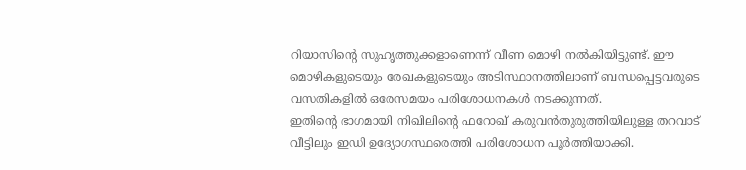റിയാസിന്റെ സുഹൃത്തുക്കളാണെന്ന് വീണ മൊഴി നൽകിയിട്ടുണ്ട്. ഈ മൊഴികളുടെയും രേഖകളുടെയും അടിസ്ഥാനത്തിലാണ് ബന്ധപ്പെട്ടവരുടെ വസതികളിൽ ഒരേസമയം പരിശോധനകൾ നടക്കുന്നത്.
ഇതിന്റെ ഭാഗമായി നിഖിലിന്റെ ഫറോഖ് കരുവൻതുരുത്തിയിലുള്ള തറവാട് വീട്ടിലും ഇഡി ഉദ്യോഗസ്ഥരെത്തി പരിശോധന പൂർത്തിയാക്കി.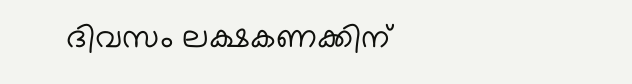ദിവസം ലക്ഷകണക്കിന്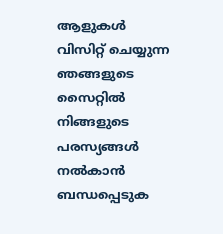ആളുകൾ വിസിറ്റ് ചെയ്യുന്ന ഞങ്ങളുടെ സൈറ്റിൽ നിങ്ങളുടെ പരസ്യങ്ങൾ നൽകാൻ ബന്ധപ്പെടുക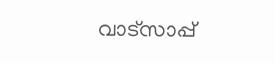വാട്സാപ്പ്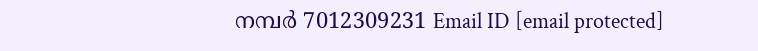നമ്പർ 7012309231 Email ID [email protected]